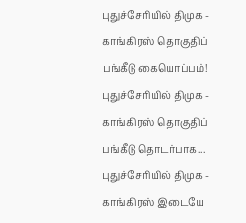புதுச்சேரியில் திமுக - காங்கிரஸ் தொகுதிப் பங்கீடு கையொப்பம்!
புதுச்சேரியில் திமுக - காங்கிரஸ் தொகுதிப் பங்கீடு தொடர்பாக...
புதுச்சேரியில் திமுக - காங்கிரஸ் இடையே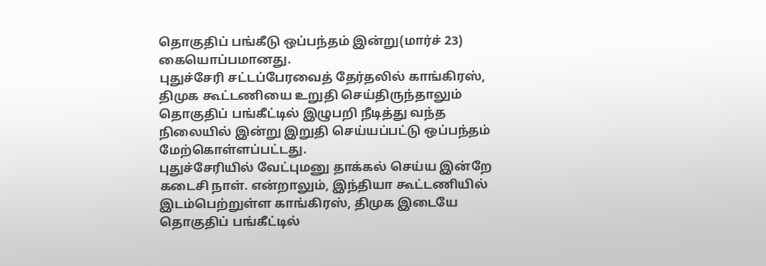தொகுதிப் பங்கீடு ஒப்பந்தம் இன்று(மார்ச் 23) கையொப்பமானது.
புதுச்சேரி சட்டப்பேரவைத் தேர்தலில் காங்கிரஸ், திமுக கூட்டணியை உறுதி செய்திருந்தாலும் தொகுதிப் பங்கீட்டில் இழுபறி நீடித்து வந்த நிலையில் இன்று இறுதி செய்யப்பட்டு ஒப்பந்தம் மேற்கொள்ளப்பட்டது.
புதுச்சேரியில் வேட்புமனு தாக்கல் செய்ய இன்றே கடைசி நாள். என்றாலும், இந்தியா கூட்டணியில் இடம்பெற்றுள்ள காங்கிரஸ், திமுக இடையே தொகுதிப் பங்கீட்டில்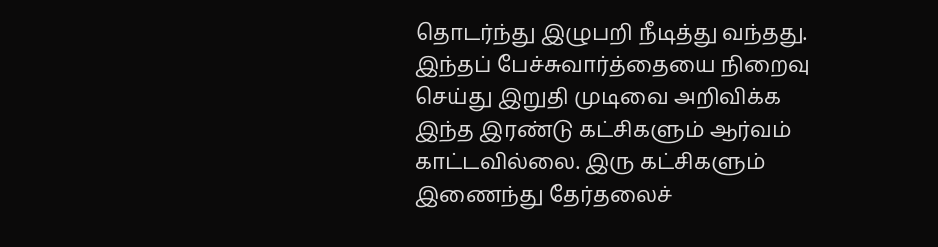தொடர்ந்து இழுபறி நீடித்து வந்தது.
இந்தப் பேச்சுவார்த்தையை நிறைவு செய்து இறுதி முடிவை அறிவிக்க இந்த இரண்டு கட்சிகளும் ஆர்வம் காட்டவில்லை. இரு கட்சிகளும் இணைந்து தேர்தலைச்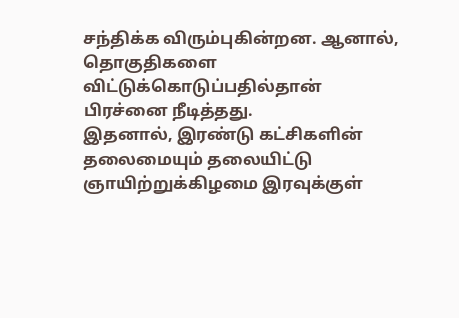சந்திக்க விரும்புகின்றன. ஆனால், தொகுதிகளை விட்டுக்கொடுப்பதில்தான் பிரச்னை நீடித்தது.
இதனால், இரண்டு கட்சிகளின் தலைமையும் தலையிட்டு ஞாயிற்றுக்கிழமை இரவுக்குள்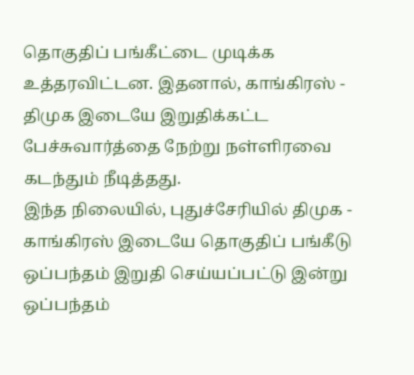தொகுதிப் பங்கீட்டை முடிக்க உத்தரவிட்டன. இதனால், காங்கிரஸ் - திமுக இடையே இறுதிக்கட்ட பேச்சுவார்த்தை நேற்று நள்ளிரவை கடந்தும் நீடித்தது.
இந்த நிலையில், புதுச்சேரியில் திமுக - காங்கிரஸ் இடையே தொகுதிப் பங்கீடு ஒப்பந்தம் இறுதி செய்யப்பட்டு இன்று ஒப்பந்தம்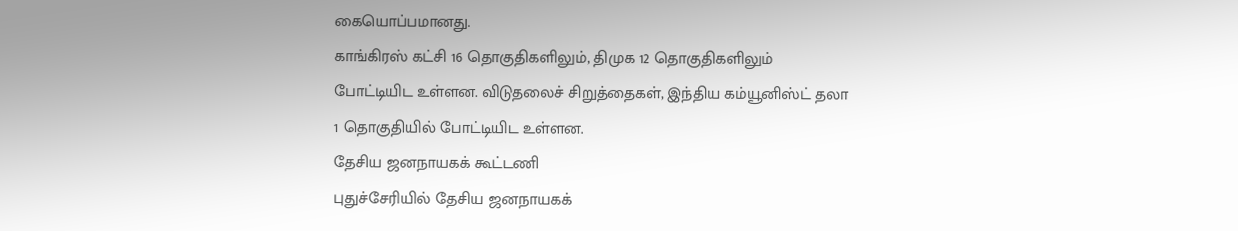கையொப்பமானது.
காங்கிரஸ் கட்சி 16 தொகுதிகளிலும், திமுக 12 தொகுதிகளிலும் போட்டியிட உள்ளன. விடுதலைச் சிறுத்தைகள், இந்திய கம்யூனிஸ்ட் தலா 1 தொகுதியில் போட்டியிட உள்ளன.
தேசிய ஜனநாயகக் கூட்டணி
புதுச்சேரியில் தேசிய ஜனநாயகக்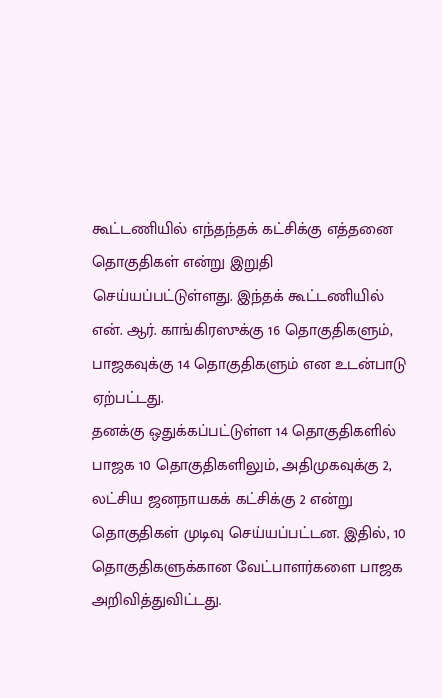கூட்டணியில் எந்தந்தக் கட்சிக்கு எத்தனை தொகுதிகள் என்று இறுதி செய்யப்பட்டுள்ளது. இந்தக் கூட்டணியில் என். ஆர். காங்கிரஸுக்கு 16 தொகுதிகளும், பாஜகவுக்கு 14 தொகுதிகளும் என உடன்பாடு ஏற்பட்டது.
தனக்கு ஒதுக்கப்பட்டுள்ள 14 தொகுதிகளில் பாஜக 10 தொகுதிகளிலும், அதிமுகவுக்கு 2, லட்சிய ஜனநாயகக் கட்சிக்கு 2 என்று தொகுதிகள் முடிவு செய்யப்பட்டன. இதில், 10 தொகுதிகளுக்கான வேட்பாளர்களை பாஜக அறிவித்துவிட்டது.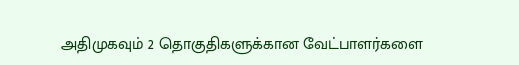அதிமுகவும் 2 தொகுதிகளுக்கான வேட்பாளர்களை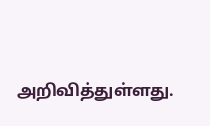அறிவித்துள்ளது.